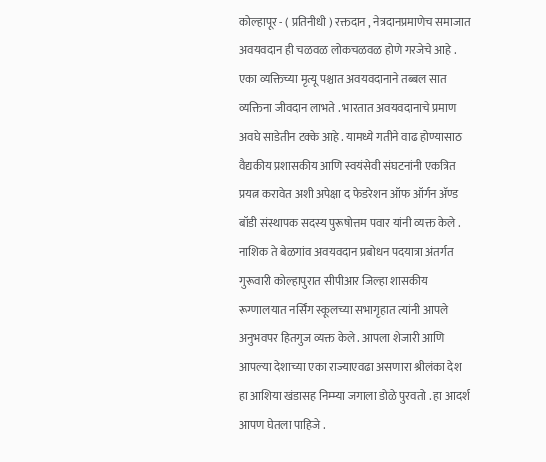कोल्हापूर - ( प्रतिनीधी ) रक्तदान , नेत्रदानप्रमाणेच समाजात अवयवदान ही चळवळ लोकचळवळ होणे गरजेचे आहे . एका व्यक्तिच्या मृत्यू पश्चात अवयवदानाने तब्बल सात व्यक्तिना जीवदान लाभते . भारतात अवयवदानाचे प्रमाण अवघे साडेतीन टक्के आहे . यामध्ये गतीने वाढ होण्यासाठ वैद्यकीय प्रशासकीय आणि स्वयंसेवी संघटनांनी एकत्रित प्रयत्न करावेत अशी अपेक्षा द फेडरेशन ऑफ ऑर्गन ॲण्ड बॉडी संस्थापक सदस्य पुरूषोत्तम पवार यांनी व्यक्त केले . नाशिक ते बेळगांव अवयवदान प्रबोधन पदयात्रा अंतर्गत गुरूवारी कोल्हापुरात सीपीआर जिल्हा शासकीय रूग्णालयात नर्सिंग स्कूलच्या सभागृहात त्यांनी आपले अनुभवपर हितगुज व्यक्त केले . आपला शेजारी आणि आपल्या देशाच्या एका राज्याएवढा असणारा श्रीलंका देश हा आशिया खंडासह निम्म्या जगाला डोळे पुरवतो . हा आदर्श आपण घेतला पाहिजे .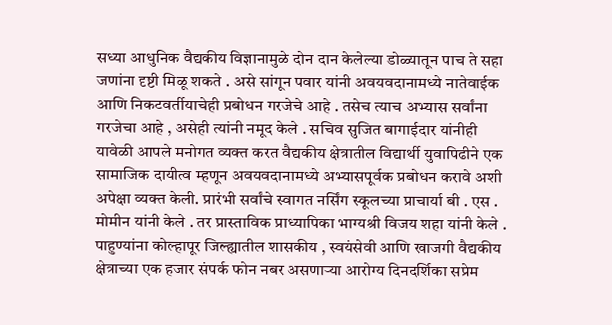सध्या आधुनिक वैद्यकीय विज्ञानामुळे दोन दान केलेल्या डोळ्यातून पाच ते सहा जणांना दृष्टी मिळू शकते . असे सांगून पवार यांनी अवयवदानामध्ये नातेवाईक आणि निकटवर्तीयाचेही प्रबोधन गरजेचे आहे . तसेच त्याच अभ्यास सर्वांना गरजेचा आहे , असेही त्यांनी नमूद केले . सचिव सुजित बागाईदार यांनीही यावेळी आपले मनोगत व्यक्त करत वैद्यकीय क्षेत्रातील विद्यार्थी युवापिढीने एक सामाजिक दायीत्व म्हणून अवयवदानामध्ये अभ्यासपूर्वक प्रबोधन करावे अशी अपेक्षा व्यक्त केली. प्रारंभी सर्वांचे स्वागत नर्सिंग स्कूलच्या प्राचार्या बी . एस . मोमीन यांनी केले . तर प्रास्ताविक प्राध्यापिका भाग्यश्री विजय शहा यांनी केले . पाहुण्यांना कोल्हापूर जिल्ह्यातील शासकीय , स्वयंसेवी आणि खाजगी वैद्यकीय क्षेत्राच्या एक हजार संपर्क फोन नबर असणाऱ्या आरोग्य दिनदर्शिका सप्रेम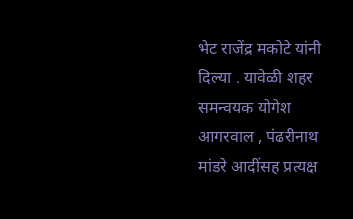भेट राजेंद्र मकोटे यांनी दिल्या . यावेळी शहर समन्वयक योगेश आगरवाल , पंढरीनाथ मांडरे आदींसह प्रत्यक्ष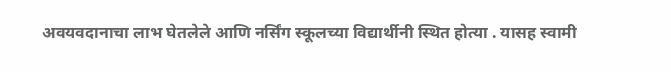अवयवदानाचा लाभ घेतलेले आणि नर्सिंग स्कूलच्या विद्यार्थीनी स्थित होत्या . यासह स्वामी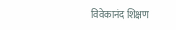विवेकानंद शिक्षण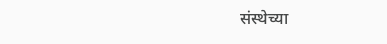संस्थेच्या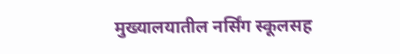मुख्यालयातील नर्सिंग स्कूलसह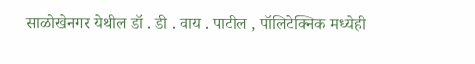साळोखेनगर येथील डॉ . डी . वाय . पाटील , पॉलिटेक्निक मध्येही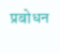प्रबोधन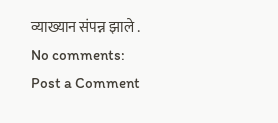व्याख्यान संपन्न झाले .
No comments:
Post a Comment